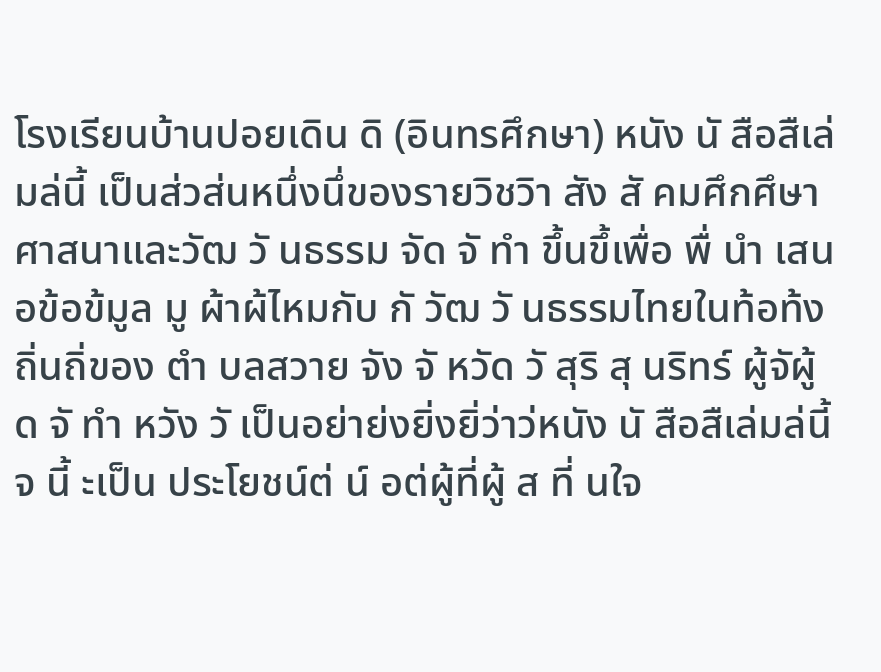โรงเรียนบ้านปอยเดิน ดิ (อินทรศึกษา) หนัง นั สือสืเล่มล่นี้ เป็นส่วส่นหนึ่งนึ่ของรายวิชวิา สัง สั คมศึกศึษา ศาสนาและวัฒ วั นธรรม จัด จั ทำ ขึ้นขึ้เพื่อ พื่ นำ เสนอข้อข้มูล มู ผ้าผ้ไหมกับ กั วัฒ วั นธรรมไทยในท้อท้งถิ่นถิ่ของ ตำ บลสวาย จัง จั หวัด วั สุริ สุ นริทร์ ผู้จัผู้ ด จั ทำ หวัง วั เป็นอย่าย่งยิ่งยิ่ว่าว่หนัง นั สือสืเล่มล่นี้จ นี้ ะเป็น ประโยชน์ต่ น์ อต่ผู้ที่ผู้ ส ที่ นใจ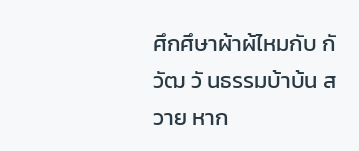ศึกศึษาผ้าผ้ไหมกับ กั วัฒ วั นธรรมบ้าบ้น สวาย หาก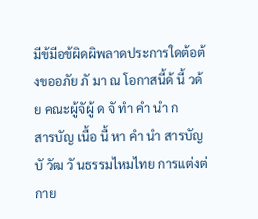มีข้มีอข้ผิดผิพลาดประการใดต้อต้งขออภัย ภั มา ณ โอกาสนี้ด้ นี้ วด้ย คณะผู้จัผู้ ด จั ทำ คำ นำ ก
สารบัญ เนื้อ นื้ หา คำ นำ สารบัญ บั วัฒ วั นธรรมไหมไทย การแต่งต่กาย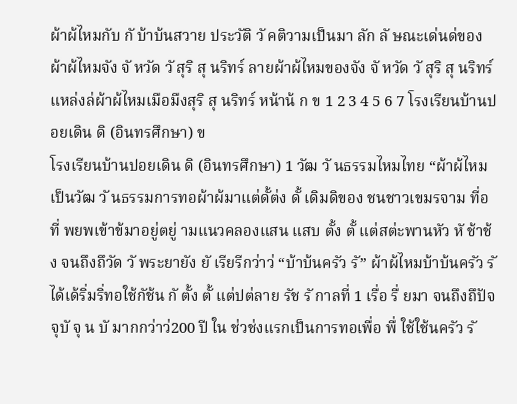ผ้าผ้ไหมกับ กั บ้าบ้นสวาย ประวัติ วั คติวามเป็นมา ลัก ลั ษณะเด่นด่ของผ้าผ้ไหมจัง จั หวัด วั สุริ สุ นริทร์ ลายผ้าผ้ไหมของจัง จั หวัด วั สุริ สุ นริทร์ แหล่งล่ผ้าผ้ไหมเมือมืงสุริ สุ นริทร์ หน้าน้ ก ข 1 2 3 4 5 6 7 โรงเรียนบ้านปอยเดิน ดิ (อินทรศึกษา) ข
โรงเรียนบ้านปอยเดิน ดิ (อินทรศึกษา) 1 วัฒ วั นธรรมไหมไทย “ผ้าผ้ไหมเป็นวัฒ วั นธรรมการทอผ้าผ้มาแต่ดั้ต่ง ดั้ เดิมดิของ ชนชาวเขมรจาม ที่อ ที่ พยพเข้าข้มาอยู่ตยู่ ามแนวคลองแสน แสบ ตั้ง ตั้ แต่สต่ะพานหัว หั ช้าช้ง จนถึงถึวัด วั พระยายัง ยั เรียรีกว่าว่ “บ้าบ้นครัว รั” ผ้าผ้ไหมบ้าบ้นครัว รั ได้เด้ริ่มริ่ทอใช้กัช้น กั ตั้ง ตั้ แต่ปต่ลาย รัช รั กาลที่ 1 เรื่อ รื่ ยมา จนถึงถึปัจจุบั จุ น บั มากกว่าว่200 ปี ใน ช่วช่งแรกเป็นการทอเพื่อ พื่ ใช้ใช้นครัว รั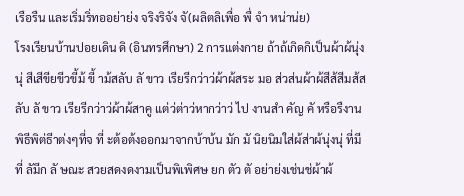เรือรืน และเริ่มริ่ทออย่าย่ง จริงริจัง จั(ผลิตลิเพื่อ พื่ จำ หน่าน่ย)
โรงเรียนบ้านปอยเดิน ดิ (อินทรศึกษา) 2 การแต่งกาย ถ้าถ้เกิดกิเป็นผ้าผ้นุ่งนุ่ สีเสีขียขีวขี้ม้ ขี้ าม้สลับ ลั ขาว เรียรีกว่าว่ผ้าผ้สระ มอ ส่วส่นผ้าผ้สีส้สีมส้สลับ ลั ขาว เรียรีกว่าว่ผ้าผ้สาคู แต่ว่ต่าว่หากว่าว่ ไป งานสำ คัญ คั หรือรืงานพิธีพิต่ธีาต่งๆที่จ ที่ ะต้อต้งออกมาจากบ้าบ้น มัก มั นิยนิมใส่ผ้ส่าผ้นุ่งนุ่ ที่มี ที่ ลัมีก ลั ษณะ สวยสดงดงามเป็นพิเพิศษ ยก ตัว ตั อย่าย่งเช่นช่ผ้าผ้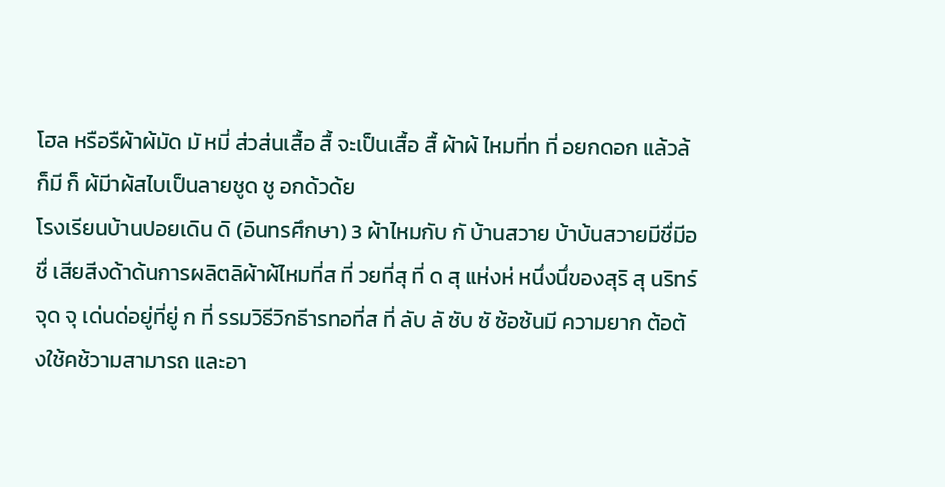โฮล หรือรืผ้าผ้มัด มั หมี่ ส่วส่นเสื้อ สื้ จะเป็นเสื้อ สื้ ผ้าผ้ ไหมที่ท ที่ อยกดอก แล้วล้ก็มี ก็ ผ้มีาผ้สไบเป็นลายชูด ชู อกด้วด้ย
โรงเรียนบ้านปอยเดิน ดิ (อินทรศึกษา) 3 ผ้าไหมกับ กั บ้านสวาย บ้าบ้นสวายมีชื่มีอ ชื่ เสียสีงด้าด้นการผลิตลิผ้าผ้ไหมที่ส ที่ วยที่สุ ที่ ด สุ แห่งห่ หนึ่งนึ่ของสุริ สุ นริทร์ จุด จุ เด่นด่อยู่ที่ยู่ ก ที่ รรมวิธีวิกธีารทอที่ส ที่ ลับ ลั ซับ ซั ซ้อซ้นมี ความยาก ต้อต้งใช้คช้วามสามารถ และอา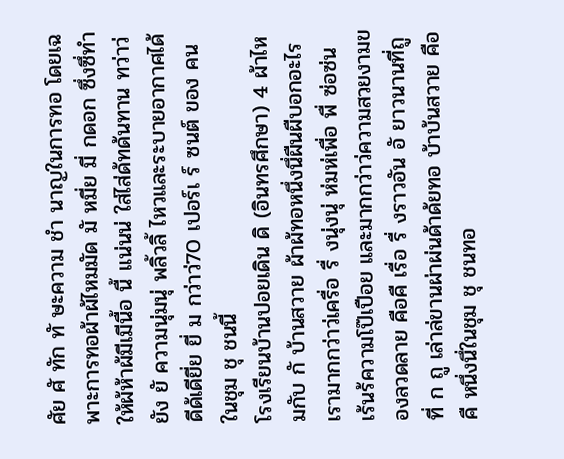ศัย ศั ทัก ทั ษะความ ชำ นาญในการทอ โดยเฉพาะการทอผ้าผ้ไหมมัด มั หมี่ย มี่ กดอก ซึ่งซึ่ทำ ให้ผ้ห้าผ้มีเมีนื้อ นื้ แน่นน่ ใส่ไส่ด้ทด้นทาน ทว่าว่ยัง ยั ความนุ่มนุ่ พลิ้วลิ้ ไหวและระบายอากาศได้ดีด้เดียี่ย ยี่ ม กว่าว่70 เปอร์เ ร์ ซนต์ ของ คนในชุม ชุ ชนนี้
โรงเรียนบ้านปอยเดิน ดิ (อินทรศึกษา) 4 ผ้าไหมกับ กั บ้านสวาย ผ้าผ้ทอหนึ่งนึ่ผืนผืบอกอะไรเรามากกว่าว่เครื่อ รื่ งนุ่งนุ่ ห่มห่เพื่อ พื่ ซ่อซ่น เร้นร้ความโป๊เปือย และมากกว่าว่ความสวยงามของลวดลาย คือคื เรื่อ รื่ งราวอัน อั ยาวนานที่ถู ที่ ก ถู เล่าล่ขานผ่าผ่นด้าด้ยทอ บ้าบ้นสวาย คือคื หนึ่งนึ่ในชุม ชุ ชนทอ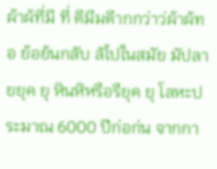ผ้าผ้ที่มี ที่ ดีมีมดีากกว่าว่ผ้าผ้ทอ ย้อย้นกลับ ลัไปในสมัย มัปลายยุค ยุ หินหิหรือรืยุค ยุ โลหะประมาณ 6000 ปีก่อก่น จากกา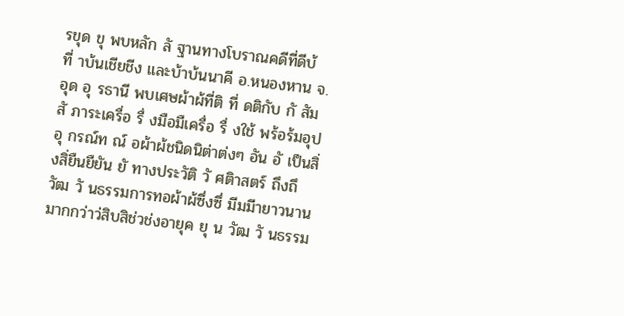รขุด ขุ พบหลัก ลั ฐานทางโบราณคดีที่ดีบ้ ที่ าบ้นเชียชีง และบ้าบ้นนาคี อ.หนองหาน จ.อุด อุ รธานี พบเศษผ้าผ้ที่ติ ที่ ดติกับ กั สัม สั ภาระเครื่อ รื่ งมือมืเครื่อ รื่ งใช้ พร้อร้มอุป อุ กรณ์ท ณ์ อผ้าผ้ชนิดนิต่าต่งๆ อัน อั เป็นสิ่งสิ่ยืนยืยัน ยั ทางประวัติ วั ศติาสตร์ ถึงถึวัฒ วั นธรรมการทอผ้าผ้ซึ่งซึ่ มีมมีายาวนานมากกว่าว่สิบสิช่วช่งอายุค ยุ น วัฒ วั นธรรม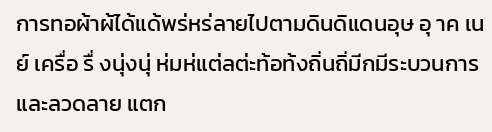การทอผ้าผ้ได้แด้พร่หร่ลายไปตามดินดิแดนอุษ อุ าค เนย์ เครื่อ รื่ งนุ่งนุ่ ห่มห่แต่ลต่ะท้อท้งถิ่นถิ่มีกมีระบวนการและลวดลาย แตก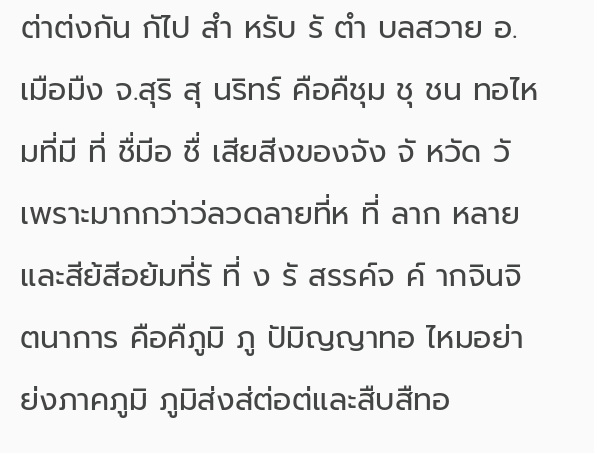ต่าต่งกัน กัไป สำ หรับ รั ตำ บลสวาย อ.เมือมืง จ.สุริ สุ นริทร์ คือคืชุม ชุ ชน ทอไหมที่มี ที่ ชื่มีอ ชื่ เสียสีงของจัง จั หวัด วั เพราะมากกว่าว่ลวดลายที่ห ที่ ลาก หลาย และสีย้สีอย้มที่รั ที่ ง รั สรรค์จ ค์ ากจินจิตนาการ คือคืภูมิ ภู ปัมิญญาทอ ไหมอย่าย่งภาคภูมิ ภูมิส่งส่ต่อต่และสืบสืทอ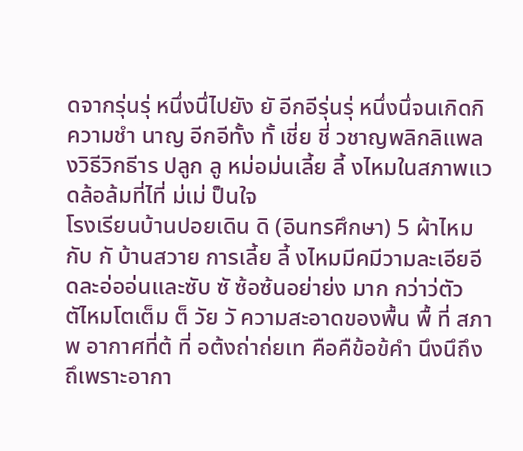ดจากรุ่นรุ่ หนึ่งนึ่ไปยัง ยั อีกอีรุ่นรุ่ หนึ่งนึ่จนเกิดกิความชำ นาญ อีกอีทั้ง ทั้ เชี่ย ชี่ วชาญพลิกลิแพลงวิธีวิกธีาร ปลูก ลู หม่อม่นเลี้ย ลี้ งไหมในสภาพแวดล้อล้มที่ไที่ ม่เม่ ป็นใจ
โรงเรียนบ้านปอยเดิน ดิ (อินทรศึกษา) 5 ผ้าไหมกับ กั บ้านสวาย การเลี้ย ลี้ งไหมมีคมีวามละเอียอีดละอ่ออ่นและซับ ซั ซ้อซ้นอย่าย่ง มาก กว่าว่ตัว ตัไหมโตเต็ม ต็ วัย วั ความสะอาดของพื้น พื้ ที่ สภาพ อากาศที่ต้ ที่ อต้งถ่าถ่ยเท คือคืข้อข้คำ นึงนึถึงถึเพราะอากา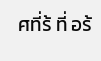ศที่ร้ ที่ อร้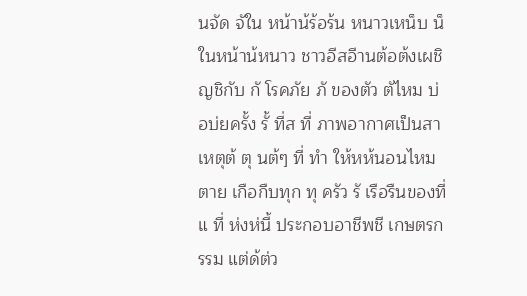นจัด จัใน หน้าน้ร้อร้น หนาวเหน็บ น็ในหน้าน้หนาว ชาวอีสอีานต้อต้งเผชิญชิกับ กั โรคภัย ภั ของตัว ตัไหม บ่อบ่ยครั้ง รั้ ที่ส ที่ ภาพอากาศเป็นสาเหตุต้ ตุ นต้ๆ ที่ ทำ ให้หห้นอนไหมตาย เกือกืบทุก ทุ ครัว รั เรือรืนของที่แ ที่ ห่งห่นี้ ประกอบอาชีพชี เกษตรกรรม แต่ด้ต่ว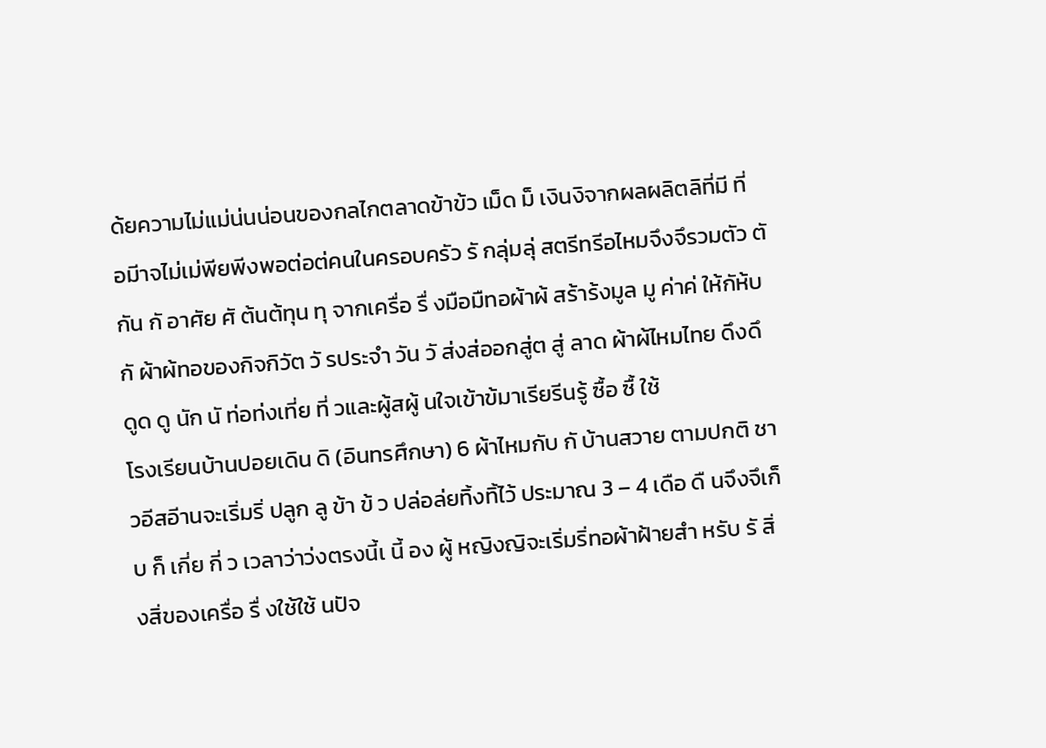ด้ยความไม่แม่น่นน่อนของกลไกตลาดข้าข้ว เม็ด ม็ เงินงิจากผลผลิตลิที่มี ที่ อมีาจไม่เม่พียพีงพอต่อต่คนในครอบครัว รั กลุ่มลุ่ สตรีทรีอไหมจึงจึรวมตัว ตั กัน กั อาศัย ศั ต้นต้ทุน ทุ จากเครื่อ รื่ งมือมืทอผ้าผ้ สร้าร้งมูล มู ค่าค่ ให้กัห้บ กั ผ้าผ้ทอของกิจกิวัต วั รประจำ วัน วั ส่งส่ออกสู่ต สู่ ลาด ผ้าผ้ไหมไทย ดึงดึดูด ดู นัก นั ท่อท่งเที่ย ที่ วและผู้สผู้ นใจเข้าข้มาเรียรีนรู้ ซื้อ ซื้ ใช้
โรงเรียนบ้านปอยเดิน ดิ (อินทรศึกษา) 6 ผ้าไหมกับ กั บ้านสวาย ตามปกติ ชาวอีสอีานจะเริ่มริ่ ปลูก ลู ข้า ข้ ว ปล่อล่ยทิ้งทิ้ไว้ ประมาณ 3 – 4 เดือ ดื นจึงจึเก็บ ก็ เกี่ย กี่ ว เวลาว่าว่งตรงนี้เ นี้ อง ผู้ หญิงญิจะเริ่มริ่ทอผ้าฝ้ายสำ หรับ รั สิ่งสิ่ของเครื่อ รื่ งใช้ใช้ นปัจ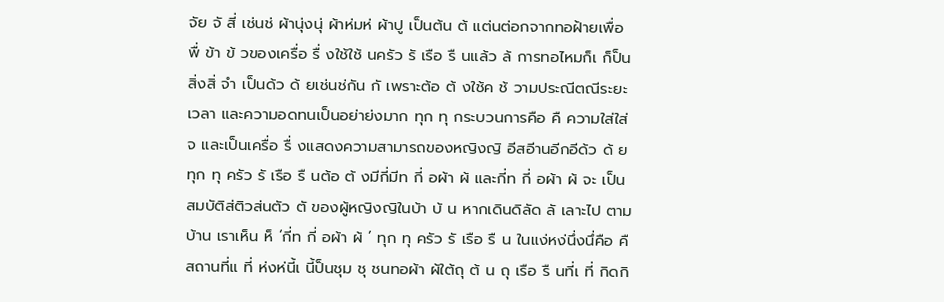จัย จั สี่ เช่นช่ ผ้านุ่งนุ่ ผ้าห่มห่ ผ้าปู เป็นต้น ต้ แต่นต่อกจากทอฝ้ายเพื่อ พื่ ข้า ข้ วของเครื่อ รื่ งใช้ใช้ นครัว รั เรือ รื นแล้ว ล้ การทอไหมก็เ ก็ป็นสิ่งสิ่ จำ เป็นด้ว ด้ ยเช่นช่กัน กั เพราะต้อ ต้ งใช้ค ช้ วามประณีตณีระยะ เวลา และความอดทนเป็นอย่าย่งมาก ทุก ทุ กระบวนการคือ คื ความใส่ใส่จ และเป็นเครื่อ รื่ งแสดงความสามารถของหญิงญิ อีสอีานอีกอีด้ว ด้ ยทุก ทุ ครัว รั เรือ รื นต้อ ต้ งมีกี่มีท กี่ อผ้า ผ้ และกี่ท กี่ อผ้า ผ้ จะ เป็นสมบัติส่ติวส่นตัว ตั ของผู้หญิงญิในบ้า บ้ น หากเดินดิลัด ลั เลาะไป ตามบ้าน เราเห็น ห็ ‘กี่ท กี่ อผ้า ผ้ ’ ทุก ทุ ครัว รั เรือ รื น ในแง่หง่นึ่งนึ่คือ คื สถานที่แ ที่ ห่งห่นี้เ นี้ป็นชุม ชุ ชนทอผ้า ผ้ใต้ถุ ต้ น ถุ เรือ รื นที่เ ที่ กิดกิ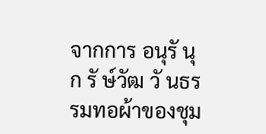จากการ อนุรั นุ ก รั ษ์วัฒ วั นธรรมทอผ้าของชุม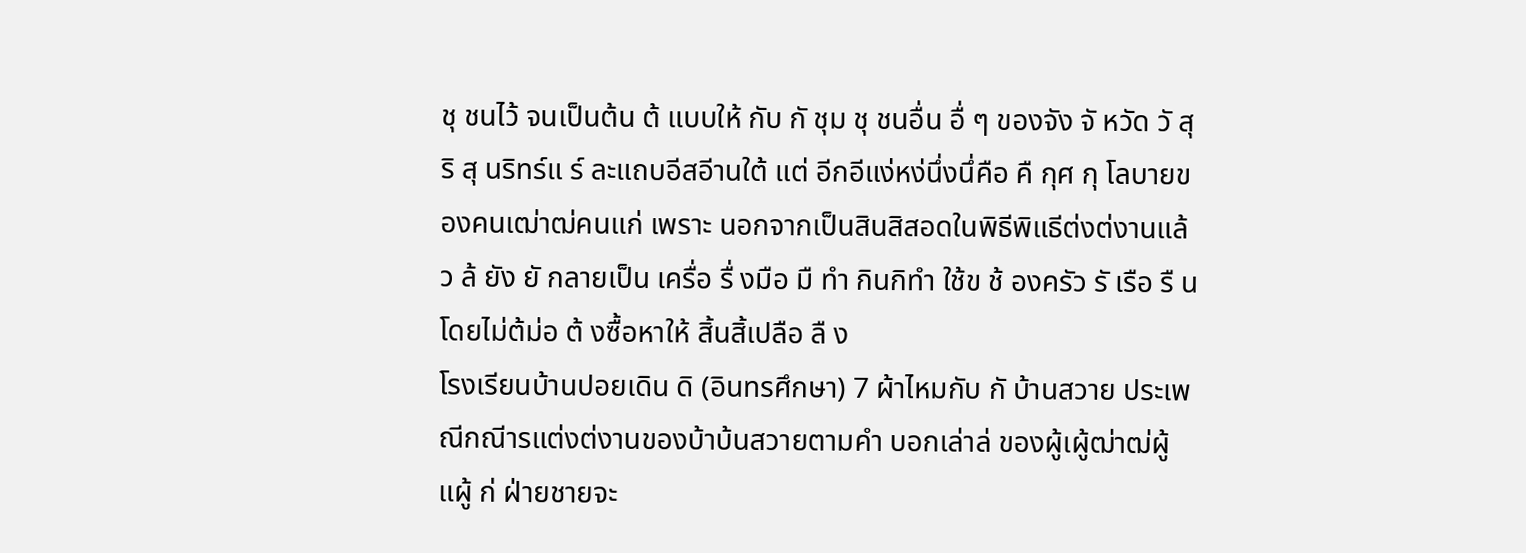ชุ ชนไว้ จนเป็นต้น ต้ แบบให้ กับ กั ชุม ชุ ชนอื่น อื่ ๆ ของจัง จั หวัด วั สุริ สุ นริทร์แ ร์ ละแถบอีสอีานใต้ แต่ อีกอีแง่หง่นึ่งนึ่คือ คื กุศ กุ โลบายของคนเฒ่าฒ่คนแก่ เพราะ นอกจากเป็นสินสิสอดในพิธีพิแธีต่งต่งานแล้ว ล้ ยัง ยั กลายเป็น เครื่อ รื่ งมือ มื ทำ กินกิทำ ใช้ข ช้ องครัว รั เรือ รื นโดยไม่ต้ม่อ ต้ งซื้อหาให้ สิ้นสิ้เปลือ ลื ง
โรงเรียนบ้านปอยเดิน ดิ (อินทรศึกษา) 7 ผ้าไหมกับ กั บ้านสวาย ประเพณีกณีารแต่งต่งานของบ้าบ้นสวายตามคำ บอกเล่าล่ ของผู้เผู้ฒ่าฒ่ผู้แผู้ ก่ ฝ่ายชายจะ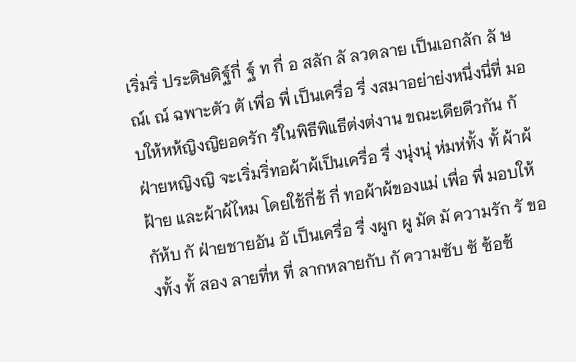เริ่มริ่ ประดิษดิฐ์กี่ ฐ์ ท กี่ อ สลัก ลั ลวดลาย เป็นเอกลัก ลั ษณ์เ ณ์ ฉพาะตัว ตั เพื่อ พื่ เป็นเครื่อ รื่ งสมาอย่าย่งหนึ่งนึ่ที่ มอบให้หห้ญิงญิยอดรัก รัในพิธีพิแธีต่งต่งาน ขณะเดียดีวกัน กั ฝ่ายหญิงญิ จะเริ่มริ่ทอผ้าผ้เป็นเครื่อ รื่ งนุ่งนุ่ ห่มห่ทั้ง ทั้ ผ้าผ้ ฝ้าย และผ้าผ้ไหม โดยใช้กี่ช้ กี่ ทอผ้าผ้ของแม่ เพื่อ พื่ มอบให้กัห้บ กั ฝ่ายชายอัน อั เป็นเครื่อ รื่ งผูก ผู มัด มั ความรัก รั ของทั้ง ทั้ สอง ลายที่ห ที่ ลากหลายกับ กั ความซับ ซั ซ้อซ้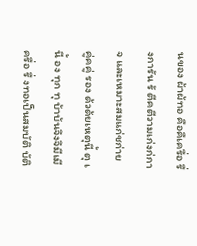นของ ผ้าผ้ทอ คือคืเครื่อ รื่ งการัน รั ตีคตีวามเก่งก่กาจ และเหมาะสมแก่ชก่าย คู่คคู่ รอง ด้วด้ยเหตุนี้ ตุ เ นี้ อง ทุก ทุ บ้าบ้นจึงจึมีเมีครื่อ รื่ งทอเป็นสมบัติ บัติ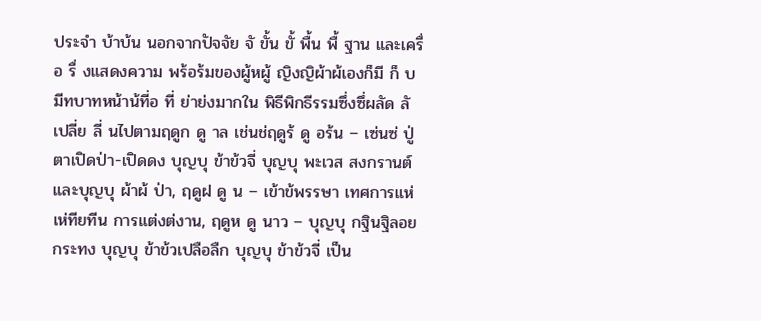ประจำ บ้าบ้น นอกจากปัจจัย จั ขั้น ขั้ พื้น พื้ ฐาน และเครื่อ รื่ งแสดงความ พร้อร้มของผู้หผู้ ญิงญิผ้าผ้เองก็มี ก็ บมีทบาทหน้าน้ที่อ ที่ ย่าย่งมากใน พิธีพิกธีรรมซึ่งซึ่ผลัด ลั เปลี่ย ลี่ นไปตามฤดูก ดู าล เช่นช่ฤดูร้ ดู อร้น – เซ่นซ่ ปู่ ตาเปิดป่า-เปิดดง บุญบุ ข้าข้วจี่ บุญบุ พะเวส สงกรานต์ และบุญบุ ผ้าผ้ ป่า, ฤดูฝ ดู น – เข้าข้พรรษา เทศการแห่เห่ทียทีน การแต่งต่งาน, ฤดูห ดู นาว – บุญบุ กฐินฐิลอยกระทง บุญบุ ข้าข้วเปลือลืก บุญบุ ข้าข้วจี่ เป็น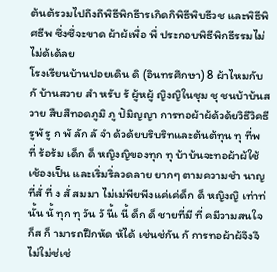ต้นต้รวมไปถึงถึพิธีพิกธีารเกิดกิพิธีพิบธีวช และพิธีพิศธีพ ซึ่งซึ่จะขาด ผ้าผ้เพื่อ พื่ ประกอบพิธีพิกธีรรมไม่ไม่ด้เด้ลย
โรงเรียนบ้านปอยเดิน ดิ (อินทรศึกษา) 8 ผ้าไหมกับ กั บ้านสวาย สำ หรับ รั ผู้หผู้ ญิงญิในชุม ชุ ชนบ้าบ้นสวาย สืบสืทอดภูมิ ภู ปัมิญญา การทอผ้าผ้ด้วด้ยวิธีวิคธีรูพั รู ก พั ลัก ลั จำ ด้วด้ยบริบริทและต้นต้ทุน ทุ ที่พ ที่ ร้อร้ม เด็ก ด็ หญิงญิของทุก ทุ บ้าบ้นจะทอผ้าผ้ใช้เช้องเป็น และเริ่มริ่ลวดลาย ยากๆ ตามความชำ นาญที่สั่ ที่ ง สั่ สมมา ไม่เม่พียพีงแค่เค่ด็ก ด็ หญิงญิ เท่าท่นั้น นั้ ทุก ทุ วัน วั นี้เ นี้ ด็ก ด็ ชายที่มี ที่ คมีวามสนใจก็ส ก็ ามารถฝึกหัด หัได้ เช่นช่กัน กั การทอผ้าผ้จึงจึไม่ใม่ช่เช่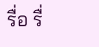รื่อ รื่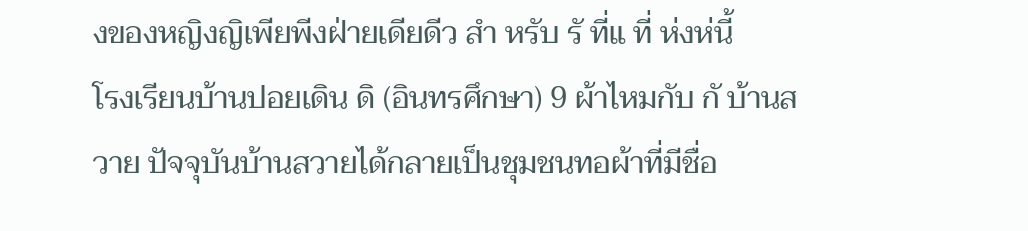งของหญิงญิเพียพีงฝ่ายเดียดีว สำ หรับ รั ที่แ ที่ ห่งห่นี้
โรงเรียนบ้านปอยเดิน ดิ (อินทรศึกษา) 9 ผ้าไหมกับ กั บ้านสวาย ปัจจุบันบ้านสวายได้กลายเป็นชุมชนทอผ้าที่มีชื่อ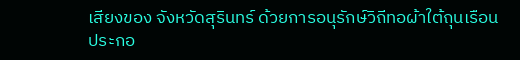เสียงของ จังหวัดสุรินทร์ ด้วยการอนุรักษ์วิถีทอผ้าใต้ถุนเรือน ประกอ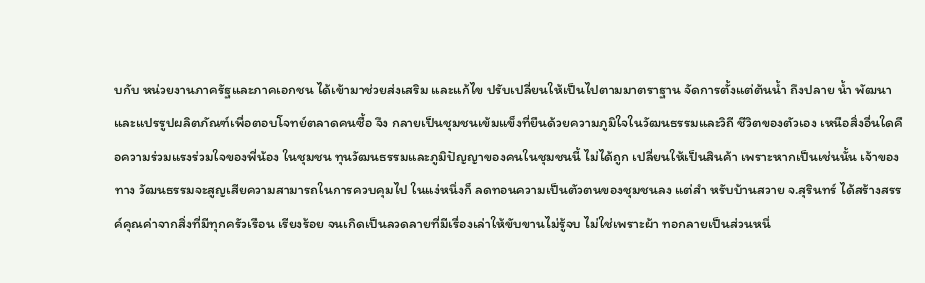บกับ หน่วยงานภาครัฐและภาคเอกชน ได้เข้ามาช่วยส่งเสริม และแก้ไข ปรับเปลี่ยนให้เป็นไปตามมาตราฐาน จัดการตั้งแต่ต้นน้ำ ถึงปลาย น้ำ พัฒนาและแปรรูปผลิตภัณฑ์เพื่อตอบโจทย์ตลาดคนซื้อ จึง กลายเป็นชุมชนเข้มแข็งที่ยืนด้วยความภูมิใจในวัฒนธรรมและวิถี ชีวิตของตัวเอง เหนือสิ่งอื่นใดคือความร่วมแรงร่วมใจของพี่น้อง ในชุมชน ทุนวัฒนธรรมและภูมิปัญญาของคนในชุมชนนี้ ไม่ได้ถูก เปลี่ยนให้เป็นสินค้า เพราะหากเป็นเช่นนั้น เจ้าของทาง วัฒนธรรมจะสูญเสียความสามารถในการควบคุมไป ในแง่หนึ่งก็ ลดทอนความเป็นตัวตนของชุมชนลง แต่สำ หรับบ้านสวาย จ.สุรินทร์ ได้สร้างสรรค์คุณค่าจากสิ่งที่มีทุกครัวเรือน เรียงร้อย จนเกิดเป็นลวดลายที่มีเรื่องเล่าให้ขับขานไม่รู้จบ ไม่ใช่เพราะผ้า ทอกลายเป็นส่วนหนึ่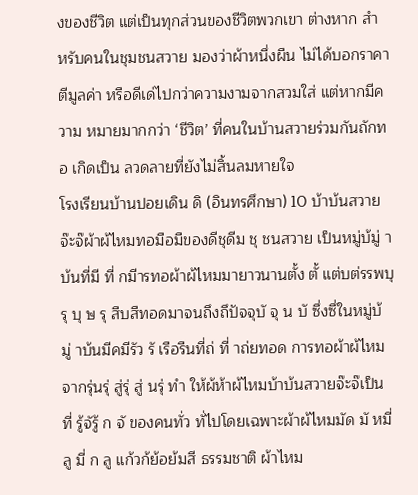งของชีวิต แต่เป็นทุกส่วนของชีวิตพวกเขา ต่างหาก สำ หรับคนในชุมชนสวาย มองว่าผ้าหนึ่งผืน ไม่ได้บอกราคา ตีมูลค่า หรือดีเด่ไปกว่าความงามจากสวมใส่ แต่หากมีความ หมายมากกว่า ‘ชีวิต’ ที่คนในบ้านสวายร่วมกันถักทอ เกิดเป็น ลวดลายที่ยังไม่สิ้นลมหายใจ
โรงเรียนบ้านปอยเดิน ดิ (อินทรศึกษา) 10 บ้าบ้นสวายจ๊ะจ๊ผ้าผ้ไหมทอมือมืของดีชุดีม ชุ ชนสวาย เป็นหมู่บ้มู่ าบ้นที่มี ที่ กมีารทอผ้าผ้ไหมมายาวนานตั้ง ตั้ แต่บต่รรพบุรุ บุ ษ รุ สืบสืทอดมาจนถึงถึปัจจุบั จุ น บั ซึ่งซึ่ในหมู่บ้มู่ าบ้นมีคมีรัว รั เรือรืนที่ถ่ ที่ าถ่ยทอด การทอผ้าผ้ไหมจากรุ่นรุ่ สู่รุ่ สู่ นรุ่ ทำ ให้ผ้ห้าผ้ไหมบ้าบ้นสวายจ๊ะจ๊เป็น ที่ รู้จัรู้ ก จั ของคนทั่ว ทั่ไปโดยเฉพาะผ้าผ้ไหมมัด มั หมี่ลู มี่ ก ลู แก้วก้ย้อย้มสี ธรรมชาติ ผ้าไหม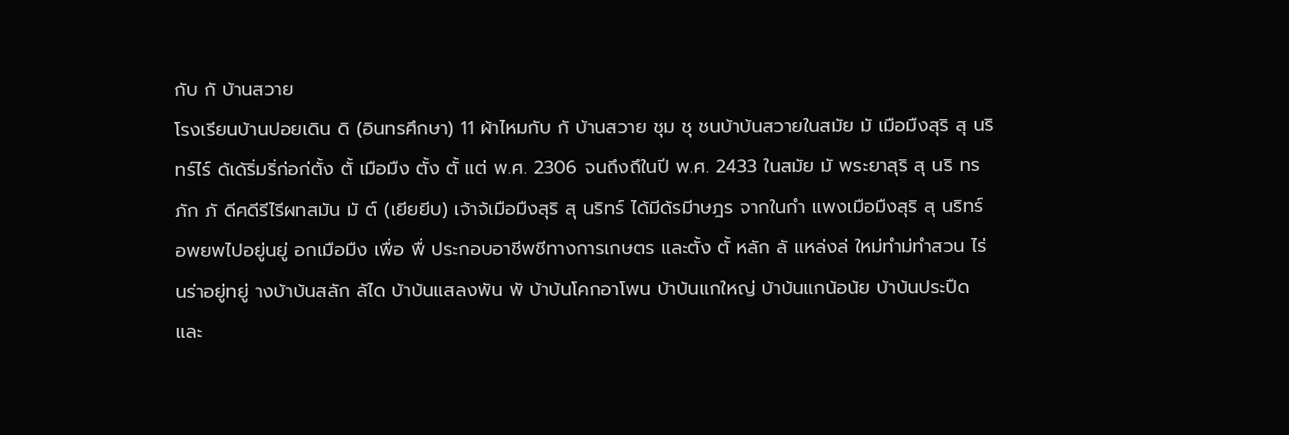กับ กั บ้านสวาย
โรงเรียนบ้านปอยเดิน ดิ (อินทรศึกษา) 11 ผ้าไหมกับ กั บ้านสวาย ชุม ชุ ชนบ้าบ้นสวายในสมัย มั เมือมืงสุริ สุ นริทร์ไร์ ด้เด้ริ่มริ่ก่อก่ตั้ง ตั้ เมือมืง ตั้ง ตั้ แต่ พ.ศ. 2306 จนถึงถึในปี พ.ศ. 2433 ในสมัย มั พระยาสุริ สุ นริ ทรภัก ภั ดีศดีรีไรีผทสมัน มั ต์ (เยียยีบ) เจ้าจ้เมือมืงสุริ สุ นริทร์ ได้มีด้รมีาษฎร จากในกำ แพงเมือมืงสุริ สุ นริทร์ อพยพไปอยู่นยู่ อกเมือมืง เพื่อ พื่ ประกอบอาชีพชีทางการเกษตร และตั้ง ตั้ หลัก ลั แหล่งล่ ใหม่ทำม่ทำสวน ไร่นร่าอยู่ทยู่ างบ้าบ้นสลัก ลัได บ้าบ้นแสลงพัน พั บ้าบ้นโคกอาโพน บ้าบ้นแกใหญ่ บ้าบ้นแกน้อน้ย บ้าบ้นประปืดและ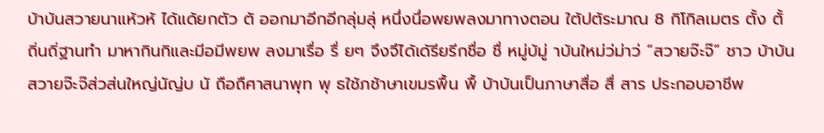บ้าบ้นสวายนาแห้วห้ ได้แด้ยกตัว ตั ออกมาอีกอีกลุ่มลุ่ หนึ่งนึ่อพยพลงมาทางตอน ใต้ปต้ระมาณ 8 กิโกิลเมตร ตั้ง ตั้ ถิ่นถิ่ฐานทำ มาหากินกิและมีอมีพยพ ลงมาเรื่อ รื่ ยๆ จึงจึได้เด้รียรีกชื่อ ชื่ หมู่บ้มู่ าบ้นใหม่ว่ม่าว่ “สวายจ๊ะจ๊” ชาว บ้าบ้นสวายจ๊ะจ๊ส่วส่นใหญ่นัญ่บ นั ถือถืศาสนาพุท พุ ธใช้ภช้าษาเขมรพื้น พื้ บ้าบ้นเป็นภาษาสื่อ สื่ สาร ประกอบอาชีพ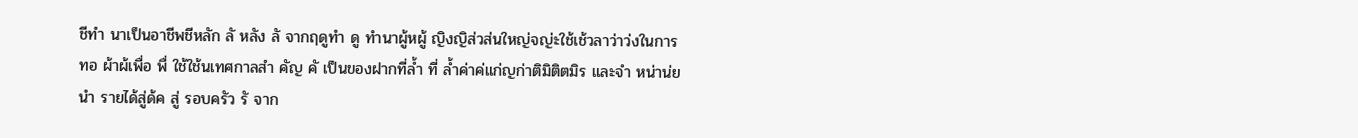ชีทำ นาเป็นอาชีพชีหลัก ลั หลัง ลั จากฤดูทำ ดู ทำนาผู้หผู้ ญิงญิส่วส่นใหญ่จญ่ะใช้เช้วลาว่าว่งในการทอ ผ้าผ้เพื่อ พื่ ใช้ใช้นเทศกาลสำ คัญ คั เป็นของฝากที่ล้ำ ที่ ล้ำค่าค่แก่ญก่าติมิติตมิร และจำ หน่าน่ยนำ รายได้สู่ด้ค สู่ รอบครัว รั จาก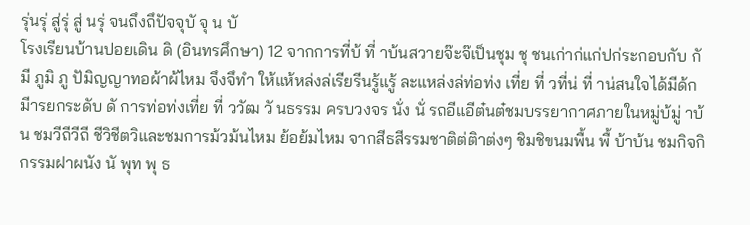รุ่นรุ่ สู่รุ่ สู่ นรุ่ จนถึงถึปัจจุบั จุ น บั
โรงเรียนบ้านปอยเดิน ดิ (อินทรศึกษา) 12 จากการที่บ้ ที่ าบ้นสวายจ๊ะจ๊เป็นชุม ชุ ชนเก่าก่แก่ปก่ระกอบกับ กั มี ภูมิ ภู ปัมิญญาทอผ้าผ้ไหม จึงจึทำ ให้แห้หล่งล่เรียรีนรู้แรู้ ละแหล่งล่ท่อท่ง เที่ย ที่ วที่น่ ที่ าน่สนใจได้มีด้กมีารยกระดับ ดั การท่อท่งเที่ย ที่ ววัฒ วั นธรรม ครบวงจร นั่ง นั่ รถอีแอีต๋นต๋ชมบรรยากาศภายในหมู่บ้มู่ าบ้น ชมวีถีวีถี ชีวิชีตวิและชมการม้วม้นไหม ย้อย้มไหม จากสีธสีรรมชาติต่ติาต่งๆ ชิมชิขนมพื้น พื้ บ้าบ้น ชมกิจกิกรรมฝาผนัง นั พุท พุ ธ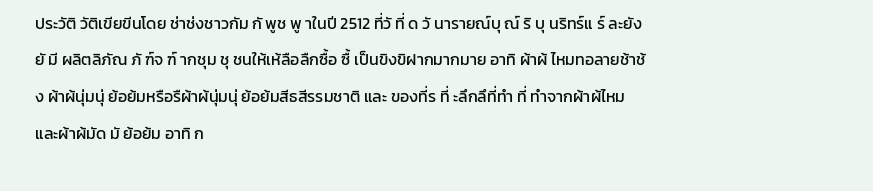ประวัติ วัติเขียขีนโดย ช่าช่งชาวกัม กั พูช พู าในปี 2512 ที่วั ที่ ด วั นารายณ์บุ ณ์ ริ บุ นริทร์แ ร์ ละยัง ยั มี ผลิตลิภัณ ภั ฑ์จ ฑ์ ากชุม ชุ ชนให้เห้ลือลืกซื้อ ซื้ เป็นขิงขิฝากมากมาย อาทิ ผ้าผ้ ไหมทอลายช้าช้ง ผ้าผ้นุ่มนุ่ ย้อย้มหรือรืผ้าผ้นุ่มนุ่ ย้อย้มสีธสีรรมชาติ และ ของที่ร ที่ ะลึกลึที่ทำ ที่ ทำจากผ้าผ้ไหมและผ้าผ้มัด มั ย้อย้ม อาทิ ก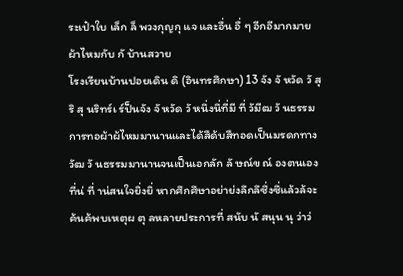ระเป๋าใบ เล็ก ล็ พวงกุญกุ แจ และอื่น อื่ ๆ อีกอีมากมาย ผ้าไหมกับ กั บ้านสวาย
โรงเรียนบ้านปอยเดิน ดิ (อินทรศึกษา) 13 จัง จั หวัด วั สุริ สุ นริทร์เ ร์ป็นจัง จั หวัด วั หนึ่งนึ่ที่มี ที่ วัมีฒ วั นธรรม การทอผ้าผ้ไหมมานานและได้สืด้บสืทอดเป็นมรดกทาง วัฒ วั นธรรมมานานจนเป็นเอกลัก ลั ษณ์ข ณ์ องตนเองที่น่ ที่ าน่สนใจยิ่งยิ่ หากศึกศึษาอย่าย่งลึกลึซึ่งซึ่แล้วล้จะค้นค้พบเหตุผ ตุ ลหลายประการที่ สนับ นั สนุน นุ ว่าว่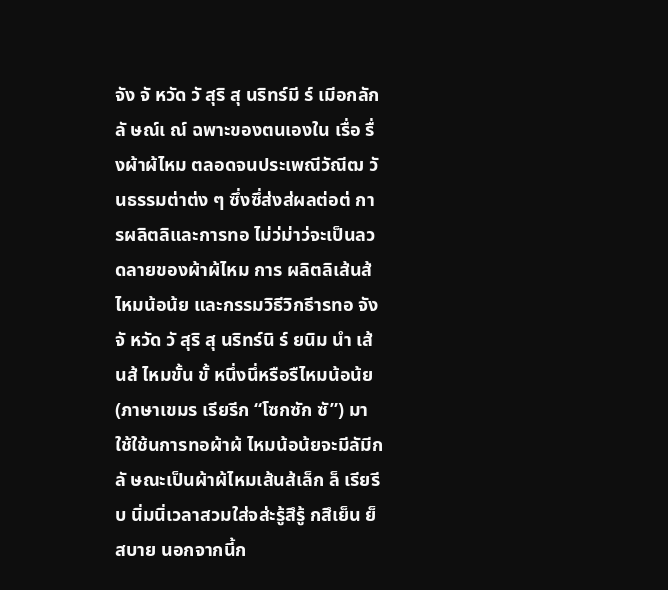จัง จั หวัด วั สุริ สุ นริทร์มี ร์ เมีอกลัก ลั ษณ์เ ณ์ ฉพาะของตนเองใน เรื่อ รื่ งผ้าผ้ไหม ตลอดจนประเพณีวัณีฒ วั นธรรมต่าต่ง ๆ ซึ่งซึ่ส่งส่ผลต่อต่ การผลิตลิและการทอ ไม่ว่ม่าว่จะเป็นลวดลายของผ้าผ้ไหม การ ผลิตลิเส้นส้ ไหมน้อน้ย และกรรมวิธีวิกธีารทอ จัง จั หวัด วั สุริ สุ นริทร์นิ ร์ ยนิม นำ เส้นส้ ไหมขั้น ขั้ หนึ่งนึ่หรือรืไหมน้อน้ย (ภาษาเขมร เรียรีก “โซกซัก ซั”) มาใช้ใช้นการทอผ้าผ้ ไหมน้อน้ยจะมีลัมีก ลั ษณะเป็นผ้าผ้ไหมเส้นส้เล็ก ล็ เรียรีบ นิ่มนิ่เวลาสวมใส่จส่ะรู้สึรู้ กสึเย็น ย็ สบาย นอกจากนี้ก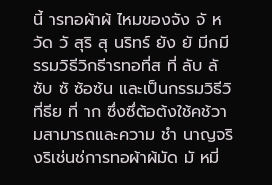นี้ ารทอผ้าผ้ ไหมของจัง จั หวัด วั สุริ สุ นริทร์ ยัง ยั มีกมีรรมวิธีวิกธีารทอที่ส ที่ ลับ ลั ซับ ซั ซ้อซ้น และเป็นกรรมวิธีวิที่ธีย ที่ าก ซึ่งซึ่ต้อต้งใช้คช้วามสามารถและความ ชำ นาญจริงริเช่นช่การทอผ้าผ้มัด มั หมี่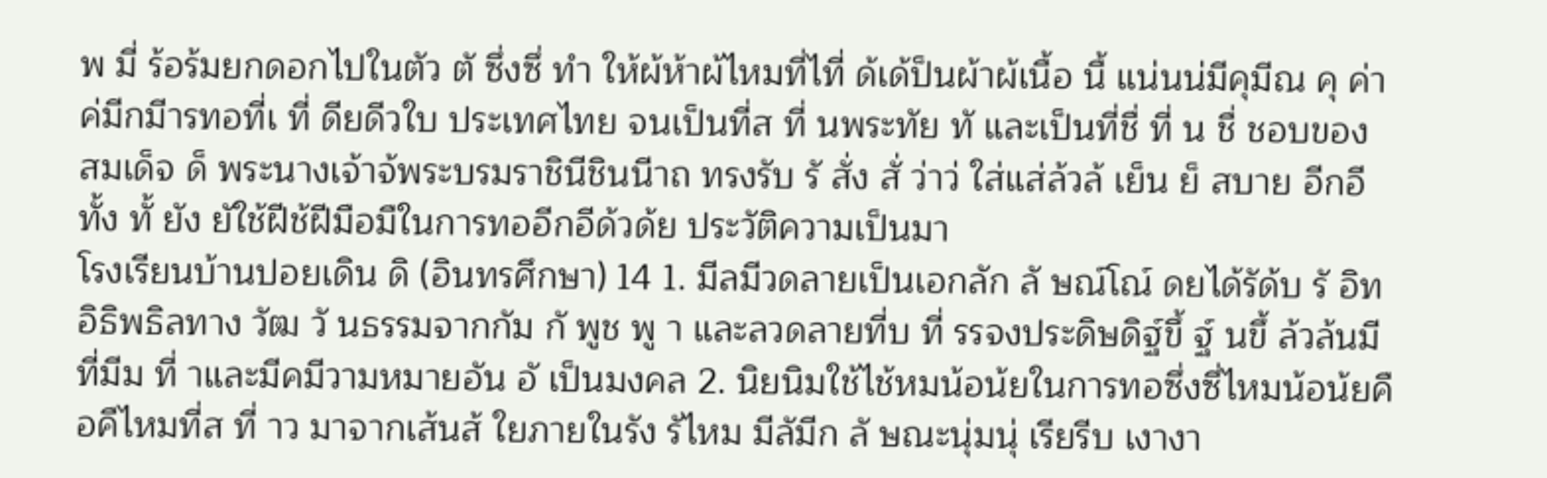พ มี่ ร้อร้มยกดอกไปในตัว ตั ซึ่งซึ่ ทำ ให้ผ้ห้าผ้ไหมที่ไที่ ด้เด้ป็นผ้าผ้เนื้อ นื้ แน่นน่มีคุมีณ คุ ค่าค่มีกมีารทอที่เ ที่ ดียดีวใบ ประเทศไทย จนเป็นที่ส ที่ นพระทัย ทั และเป็นที่ชื่ ที่ น ชื่ ชอบของ สมเด็จ ด็ พระนางเจ้าจ้พระบรมราชินีชินนีาถ ทรงรับ รั สั่ง สั่ ว่าว่ ใส่แส่ล้วล้ เย็น ย็ สบาย อีกอีทั้ง ทั้ ยัง ยัใช้ฝีช้ฝีมือมืในการทออีกอีด้วด้ย ประวัติความเป็นมา
โรงเรียนบ้านปอยเดิน ดิ (อินทรศึกษา) 14 1. มีลมีวดลายเป็นเอกลัก ลั ษณ์โณ์ ดยได้รัด้บ รั อิทอิธิพธิลทาง วัฒ วั นธรรมจากกัม กั พูช พู า และลวดลายที่บ ที่ รรจงประดิษดิฐ์ขึ้ ฐ์ นขึ้ ล้วล้นมีที่มีม ที่ าและมีคมีวามหมายอัน อั เป็นมงคล 2. นิยนิมใช้ไช้หมน้อน้ยในการทอซึ่งซึ่ไหมน้อน้ยคือคืไหมที่ส ที่ าว มาจากเส้นส้ ใยภายในรัง รัไหม มีลัมีก ลั ษณะนุ่มนุ่ เรียรีบ เงางา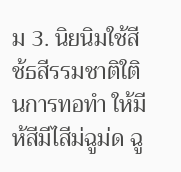ม 3. นิยนิมใช้สีช้ธสีรรมชาติใตินการทอทำ ให้มีห้สีมีไสีม่ฉูม่ด ฉู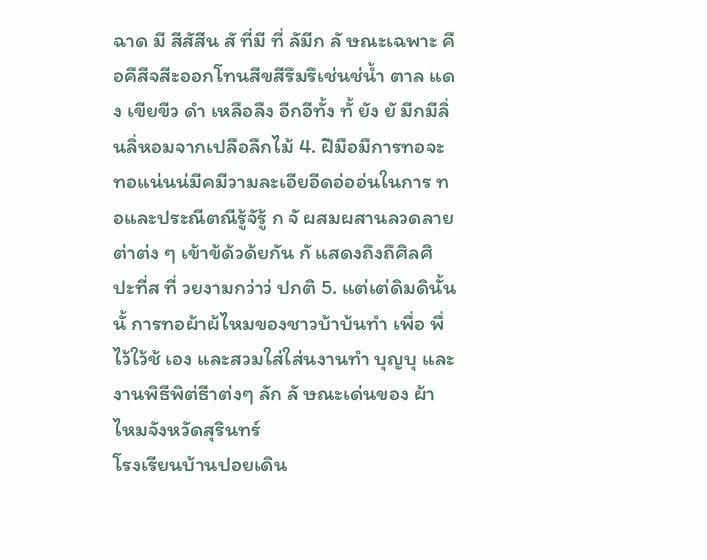ฉาด มี สีสัสีน สั ที่มี ที่ ลัมีก ลั ษณะเฉพาะ คือคืสีจสีะออกโทนสีขสีรึมรึเช่นช่น้ำ ตาล แดง เขียขีว ดำ เหลือลืง อีกอีทั้ง ทั้ ยัง ยั มีกมีลิ่นลิ่หอมจากเปลือลืกไม้ 4. ฝีมือมืการทอจะทอแน่นน่มีคมีวามละเอียอีดอ่ออ่นในการ ทอและประณีตณีรู้จัรู้ ก จั ผสมผสานลวดลายต่าต่ง ๆ เข้าข้ด้วด้ยกัน กั แสดงถึงถึศิลศิ ปะที่ส ที่ วยงามกว่าว่ ปกติ 5. แต่เต่ดิมดินั้น นั้ การทอผ้าผ้ไหมของชาวบ้าบ้นทำ เพื่อ พื่ ไว้ใว้ช้ เอง และสวมใส่ใส่นงานทำ บุญบุ และงานพิธีพิต่ธีาต่งๆ ลัก ลั ษณะเด่นของ ผ้าไหมจังหวัดสุรินทร์
โรงเรียนบ้านปอยเดิน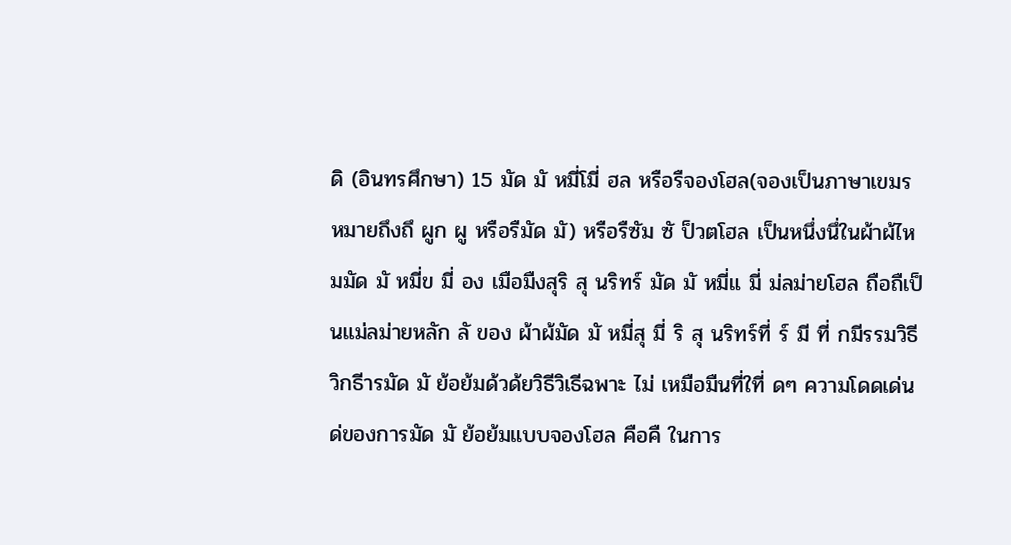ดิ (อินทรศึกษา) 15 มัด มั หมี่โมี่ ฮล หรือรืจองโฮล(จองเป็นภาษาเขมร หมายถึงถึ ผูก ผู หรือรืมัด มั) หรือรืซัม ซั ป็วตโฮล เป็นหนึ่งนึ่ในผ้าผ้ไหมมัด มั หมี่ข มี่ อง เมือมืงสุริ สุ นริทร์ มัด มั หมี่แ มี่ ม่ลม่ายโฮล ถือถืเป็นแม่ลม่ายหลัก ลั ของ ผ้าผ้มัด มั หมี่สุ มี่ ริ สุ นริทร์ที่ ร์ มี ที่ กมีรรมวิธีวิกธีารมัด มั ย้อย้มด้วด้ยวิธีวิเธีฉพาะ ไม่ เหมือมืนที่ใที่ ดๆ ความโดดเด่นด่ของการมัด มั ย้อย้มแบบจองโฮล คือคื ในการ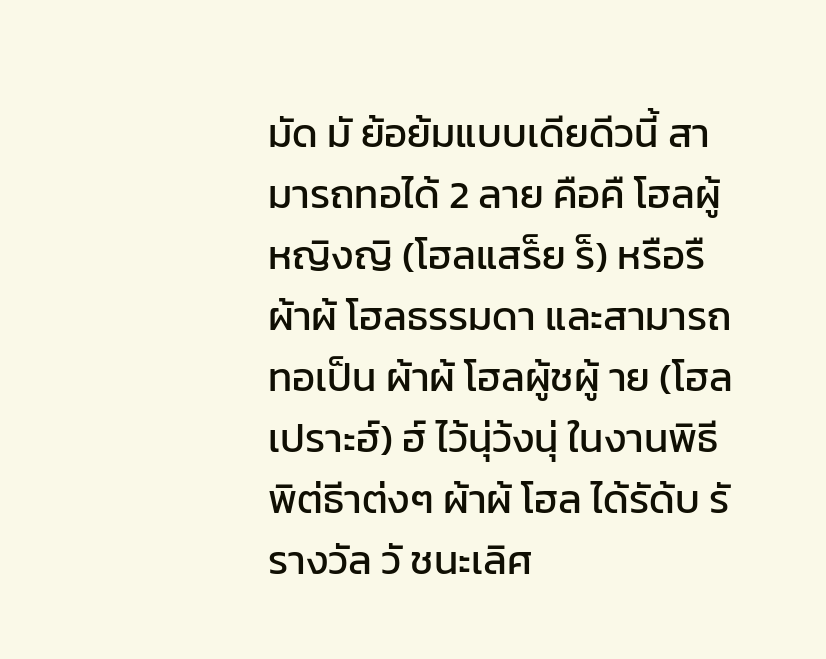มัด มั ย้อย้มแบบเดียดีวนี้ สามารถทอได้ 2 ลาย คือคื โฮลผู้ หญิงญิ (โฮลแสร็ย ร็) หรือรืผ้าผ้ โฮลธรรมดา และสามารถทอเป็น ผ้าผ้ โฮลผู้ชผู้ าย (โฮลเปราะฮ์) ฮ์ ไว้นุ่ว้งนุ่ ในงานพิธีพิต่ธีาต่งๆ ผ้าผ้ โฮล ได้รัด้บ รั รางวัล วั ชนะเลิศ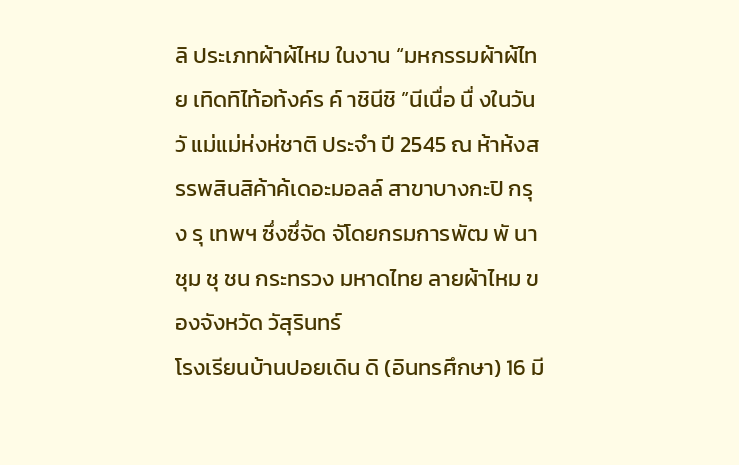ลิ ประเภทผ้าผ้ไหม ในงาน “มหกรรมผ้าผ้ไทย เทิดทิไท้อท้งค์ร ค์ าชินีชิ ”นีเนื่อ นื่ งในวัน วั แม่แม่ห่งห่ชาติ ประจำ ปี 2545 ณ ห้าห้งสรรพสินสิค้าค้เดอะมอลล์ สาขาบางกะปิ กรุง รุ เทพฯ ซึ่งซึ่จัด จัโดยกรมการพัฒ พั นาชุม ชุ ชน กระทรวง มหาดไทย ลายผ้าไหม ของจังหวัด วัสุรินทร์
โรงเรียนบ้านปอยเดิน ดิ (อินทรศึกษา) 16 มี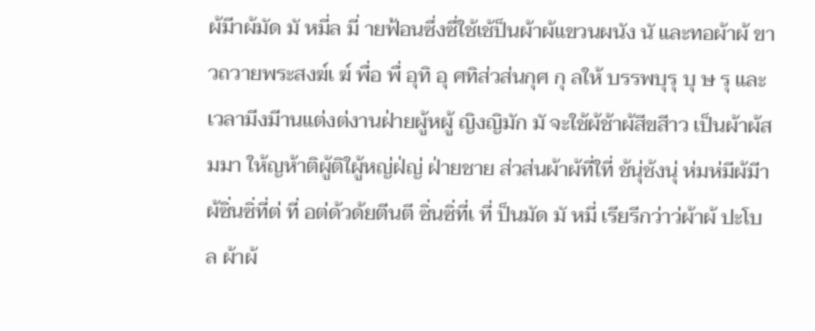ผ้มีาผ้มัด มั หมี่ล มี่ ายฟ้อนซึ่งซึ่ใช้เช้ป็นผ้าผ้แขวนผนัง นั และทอผ้าผ้ ขาวถวายพระสงฆ์เ ฆ์ พื่อ พื่ อุทิ อุ ศทิส่วส่นกุศ กุ ลให้ บรรพบุรุ บุ ษ รุ และ เวลามีงมีานแต่งต่งานฝ่ายผู้หผู้ ญิงญิมัก มั จะใช้ผ้ช้าผ้สีขสีาว เป็นผ้าผ้สมมา ให้ญห้าติผู้ติใผู้หญ่ฝ่ญ่ ฝ่ายชาย ส่วส่นผ้าผ้ที่ใที่ ช้นุ่ช้งนุ่ ห่มห่มีผ้มีาผ้ซิ่นซิ่ที่ต่ ที่ อต่ด้วด้ยตีนตี ซิ่นซิ่ที่เ ที่ ป็นมัด มั หมี่ เรียรีกว่าว่ผ้าผ้ ปะโบล ผ้าผ้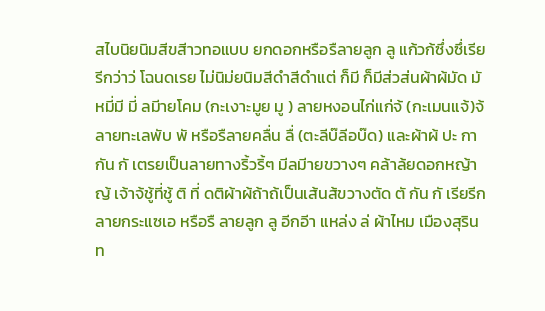สไบนิยนิมสีขสีาวทอแบบ ยกดอกหรือรืลายลูก ลู แก้วก้ซึ่งซึ่เรียรีกว่าว่ โฉนดเรย ไม่นิม่ยนิมสีดำสีดำแต่ ก็มี ก็มีส่วส่นผ้าผ้มัด มั หมี่มี มี่ ลมีายโคม (กะเงาะมูย มู ) ลายหงอนไก่แก่จ้ (กะเมนแจ้)จ้ลายทะเลพับ พั หรือรืลายคลื่น ลื่ (ตะลีบ๊ลีอบ๊ด) และผ้าผ้ ปะ กากัน กั เตรยเป็นลายทางริ้วริ้ๆ มีลมีายขวางๆ คล้าล้ยดอกหญ้าญ้ เจ้าจ้ชู้ที่ชู้ ติ ที่ ดติผ้าผ้ถ้าถ้เป็นเส้นส้ขวางตัด ตั กัน กั เรียรีกลายกระแซเอ หรือรื ลายลูก ลู อีกอีา แหล่ง ล่ ผ้าไหม เมืองสุรินท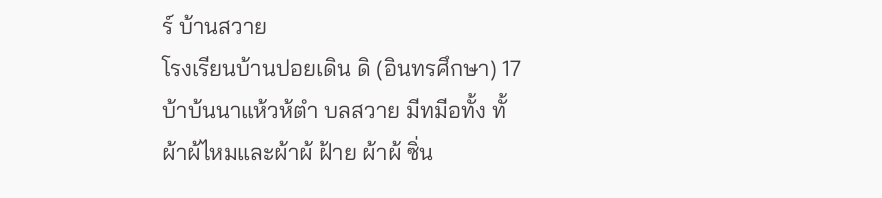ร์ บ้านสวาย
โรงเรียนบ้านปอยเดิน ดิ (อินทรศึกษา) 17 บ้าบ้นนาแห้วห้ตำ บลสวาย มีทมีอทั้ง ทั้ ผ้าผ้ไหมและผ้าผ้ ฝ้าย ผ้าผ้ ซิ่น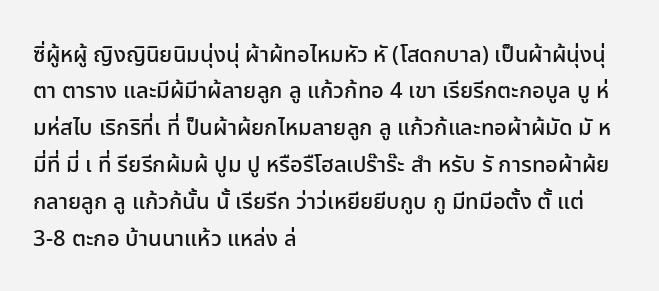ซิ่ผู้หผู้ ญิงญินิยนิมนุ่งนุ่ ผ้าผ้ทอไหมหัว หั (โสดกบาล) เป็นผ้าผ้นุ่งนุ่ ตา ตาราง และมีผ้มีาผ้ลายลูก ลู แก้วก้ทอ 4 เขา เรียรีกตะกอบูล บู ห่มห่สไบ เริกริที่เ ที่ ป็นผ้าผ้ยกไหมลายลูก ลู แก้วก้และทอผ้าผ้มัด มั หมี่ที่ มี่ เ ที่ รียรีกผ้มผ้ ปูม ปู หรือรืโฮลเปร๊าร๊ะ สำ หรับ รั การทอผ้าผ้ยกลายลูก ลู แก้วก้นั้น นั้ เรียรีก ว่าว่เหยียยีบกูบ กู มีทมีอตั้ง ตั้ แต่ 3-8 ตะกอ บ้านนาแห้ว แหล่ง ล่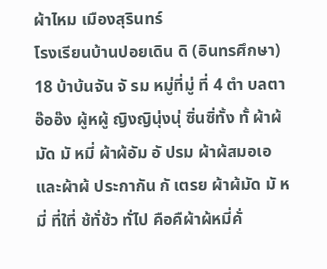ผ้าไหม เมืองสุรินทร์
โรงเรียนบ้านปอยเดิน ดิ (อินทรศึกษา) 18 บ้าบ้นจัน จั รม หมู่ที่มู่ ที่ 4 ตำ บลตาอ๊ออ๊ง ผู้หผู้ ญิงญินุ่งนุ่ ซิ่นซิ่ทั้ง ทั้ ผ้าผ้มัด มั หมี่ ผ้าผ้อัม อั ปรม ผ้าผ้สมอเอและผ้าผ้ ประกากัน กั เตรย ผ้าผ้มัด มั หมี่ ที่ใที่ ช้ทั่ช้ว ทั่ไป คือคืผ้าผ้หมี่คั่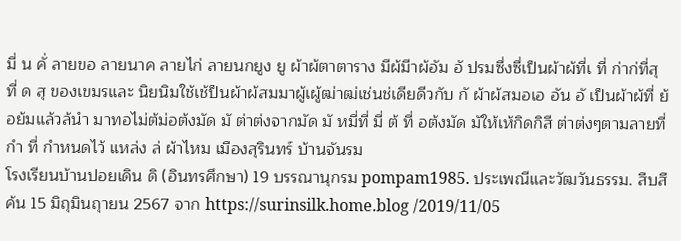มี่ น คั่ ลายขอ ลายนาค ลายไก่ ลายนกยูง ยู ผ้าผ้ตาตาราง มีผ้มีาผ้อัม อั ปรมซึ่งซึ่เป็นผ้าผ้ที่เ ที่ ก่าก่ที่สุ ที่ ด สุ ของเขมรและ นิยนิมใช้เช้ป็นผ้าผ้สมมาผู้เผู้ฒ่าฒ่เช่นช่เดียดีวกับ กั ผ้าผ้สมอเอ อัน อั เป็นผ้าผ้ที่ ย้อย้มแล้วล้นำ มาทอไม่ต้ม่อต้งมัด มั ต่าต่งจากมัด มั หมี่ที่ มี่ ต้ ที่ อต้งมัด มัให้เห้กิดกิสี ต่าต่งๆตามลายที่กำ ที่ กำหนดไว้ แหล่ง ล่ ผ้าไหม เมืองสุรินทร์ บ้านจันรม
โรงเรียนบ้านปอยเดิน ดิ (อินทรศึกษา) 19 บรรณานุกรม pompam1985. ประเพณีและวัฒวันธรรม. สืบสืค้น 15 มิถุมินถุายน 2567 จาก https://surinsilk.home.blog /2019/11/05